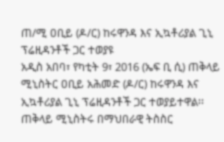ጠ/ሚ ዐቢይ (ዶ/ር) ከሩዋንዳ እና ኢኳቶሪያል ጊኒ ፕሬዚዳንቶች ጋር ተወያዩ
አዲስ አበባ፣ የካቲት 9፣ 2016 (ኤፍ ቢ ሲ) ጠቅላይ ሚኒስትር ዐቢይ አሕመድ (ዶ/ር) ከሩዋንዳ እና ኢኳቶሪያል ጊኒ ፕሬዚዳንቶች ጋር ተወያይተዋል፡፡
ጠቅላይ ሚኒስትሩ በማህበራዊ ትስስር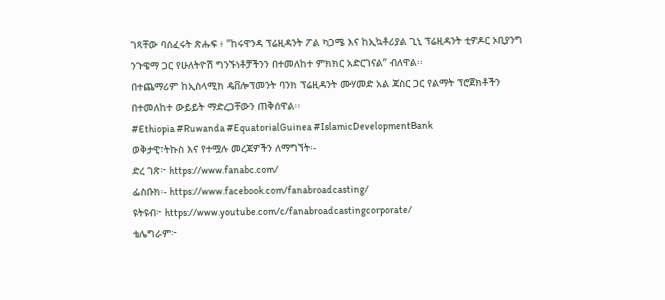ገጻቸው ባሰፈሩት ጽሑፍ ፥ ”ከሩዋንዳ ፕሬዚዳንት ፖል ካጋሜ እና ከኢኳቶሪያል ጊኒ ፕሬዚዳንት ቲዎዶር ኦቢያንግ ንጉዌማ ጋር የሁለትዮሽ ግንኙነቶቻችንን በተመለከተ ምክክር አድርገናል” ብለዋል፡፡
በተጨማሪም ከኢስላሚክ ዴቨሎፕመንት ባንክ ፕሬዚዳንት ሙሃመድ አል ጃስር ጋር የልማት ፕሮጀክቶችን በተመለከተ ውይይት ማድረጋቸውን ጠቅሰዋል፡፡
#Ethiopia #Ruwanda #EquatorialGuinea #IslamicDevelopmentBank
ወቅታዊ፣ትኩስ እና የተሟሉ መረጃዎችን ለማግኘት፡-
ድረ ገጽ፦ https://www.fanabc.com/
ፌስቡክ፡- https://www.facebook.com/fanabroadcasting/
ዩትዩብ፦ https://www.youtube.com/c/fanabroadcastingcorporate/
ቴሌግራም፦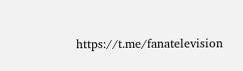https://t.me/fanatelevision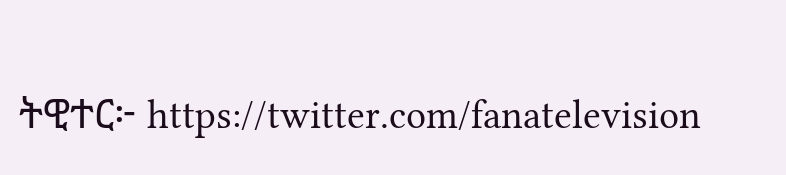ትዊተር፦ https://twitter.com/fanatelevision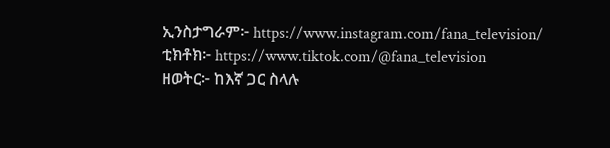ኢንስታግራም፦ https://www.instagram.com/fana_television/
ቲክቶክ፦ https://www.tiktok.com/@fana_television
ዘወትር፦ ከእኛ ጋር ስላሉ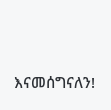እናመሰግናለን!